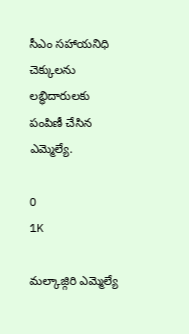సీఎం సహాయనిధి చెక్కులను లబ్ధిదారులకు పంపిణీ చేసిన ఎమ్మెల్యే.

0
1K

మల్కాజ్గిరి ఎమ్మెల్యే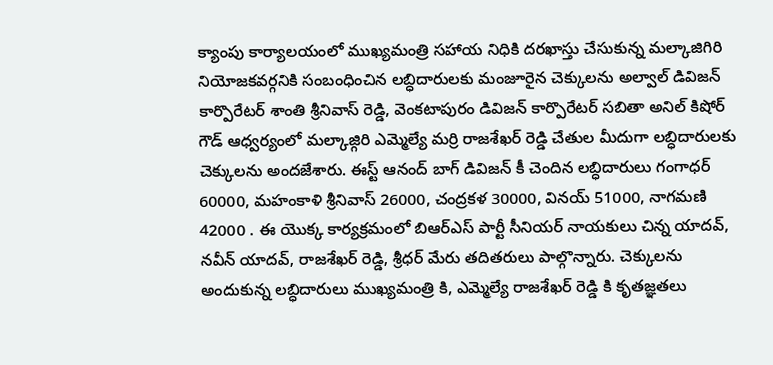క్యాంపు కార్యాలయంలో ముఖ్యమంత్రి సహాయ నిధికి దరఖాస్తు చేసుకున్న మల్కాజిగిరి నియోజకవర్గనికి సంబంధించిన లబ్ధిదారులకు మంజూరైన చెక్కులను అల్వాల్ డివిజన్ కార్పొరేటర్ శాంతి శ్రీనివాస్ రెడ్డి, వెంకటాపురం డివిజన్ కార్పొరేటర్ సబితా అనిల్ కిషోర్ గౌడ్ ఆధ్వర్యంలో మల్కాజ్గిరి ఎమ్మెల్యే మర్రి రాజశేఖర్ రెడ్డి చేతుల మీదుగా లబ్ధిదారులకు చెక్కులను అందజేశారు. ఈస్ట్ ఆనంద్ బాగ్ డివిజన్ కీ చెందిన లబ్ధిదారులు గంగాధర్ 60000, మహంకాళి శ్రీనివాస్ 26000, చంద్రకళ 30000, వినయ్ 51000, నాగమణి 42000 . ఈ యొక్క కార్యక్రమంలో బిఆర్ఎస్ పార్టీ సీనియర్ నాయకులు చిన్న యాదవ్, నవీన్ యాదవ్, రాజశేఖర్ రెడ్డి, శ్రీధర్ మేరు తదితరులు పాల్గొన్నారు. చెక్కులను అందుకున్న లబ్ధిదారులు ముఖ్యమంత్రి కి, ఎమ్మెల్యే రాజశేఖర్ రెడ్డి కి కృతజ్ఞతలు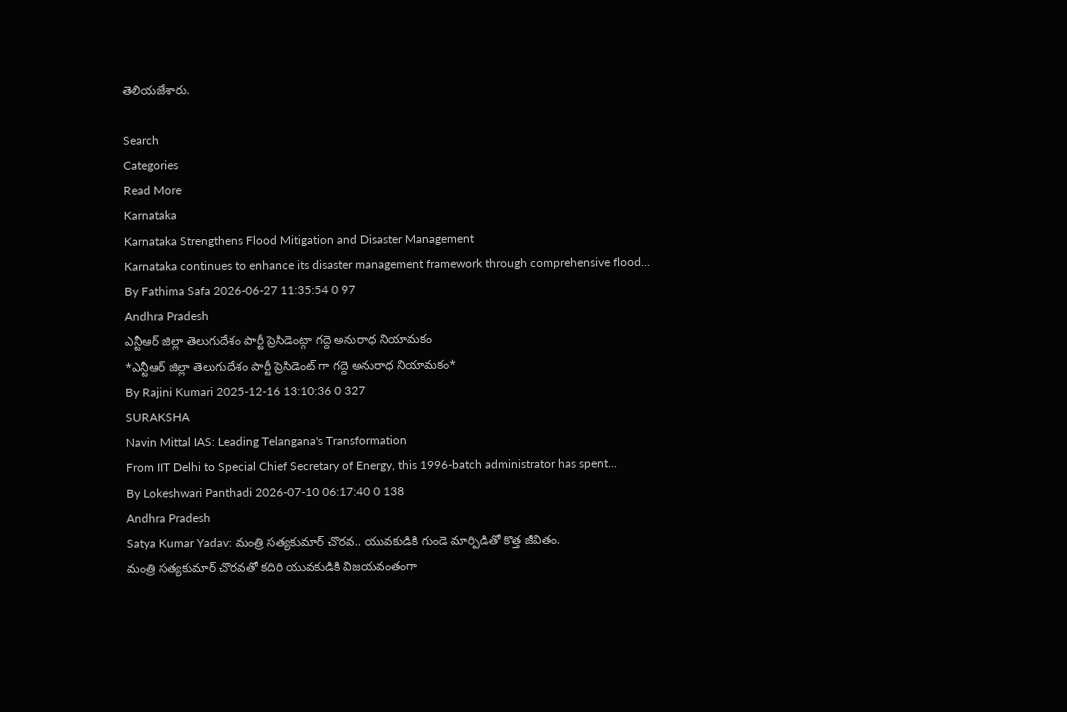తెలియజేశారు.

Search
Categories
Read More
Karnataka
Karnataka Strengthens Flood Mitigation and Disaster Management
Karnataka continues to enhance its disaster management framework through comprehensive flood...
By Fathima Safa 2026-06-27 11:35:54 0 97
Andhra Pradesh
ఎన్టీఆర్ జిల్లా తెలుగుదేశం పార్టీ ప్రెసిడెంట్గా గద్దె అనురాధ నియామకం
*ఎన్టీఆర్ జిల్లా తెలుగుదేశం పార్టీ ప్రెసిడెంట్ గా గద్దె అనురాధ నియామకం*
By Rajini Kumari 2025-12-16 13:10:36 0 327
SURAKSHA
Navin Mittal IAS: Leading Telangana's Transformation
From IIT Delhi to Special Chief Secretary of Energy, this 1996-batch administrator has spent...
By Lokeshwari Panthadi 2026-07-10 06:17:40 0 138
Andhra Pradesh
Satya Kumar Yadav: మంత్రి సత్యకుమార్ చొరవ.. యువకుడికి గుండె మార్పిడితో కొత్త జీవితం.
మంత్రి సత్యకుమార్ చొరవతో కదిరి యువకుడికి విజయవంతంగా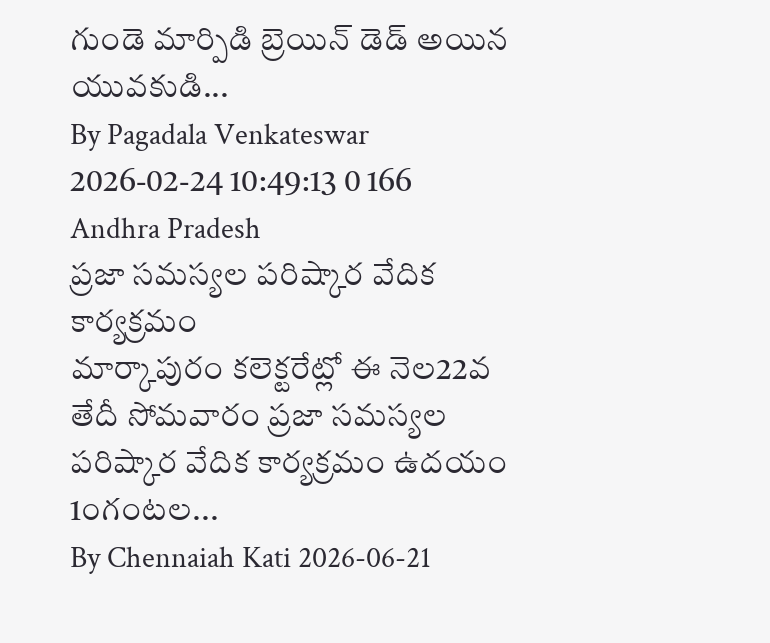గుండె మార్పిడి బ్రెయిన్ డెడ్ అయిన యువకుడి...
By Pagadala Venkateswar 2026-02-24 10:49:13 0 166
Andhra Pradesh
ప్రజా సమస్యల పరిష్కార వేదిక కార్యక్రమం
మార్కాపురం కలెక్టరేట్లో ఈ నెల22వ తేదీ సోమవారం ప్రజా సమస్యల పరిష్కార వేదిక కార్యక్రమం ఉదయం 1౦గంటల...
By Chennaiah Kati 2026-06-21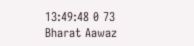13:49:48 0 73
Bharat Aawaz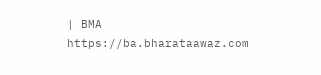| BMA https://ba.bharataawaz.com